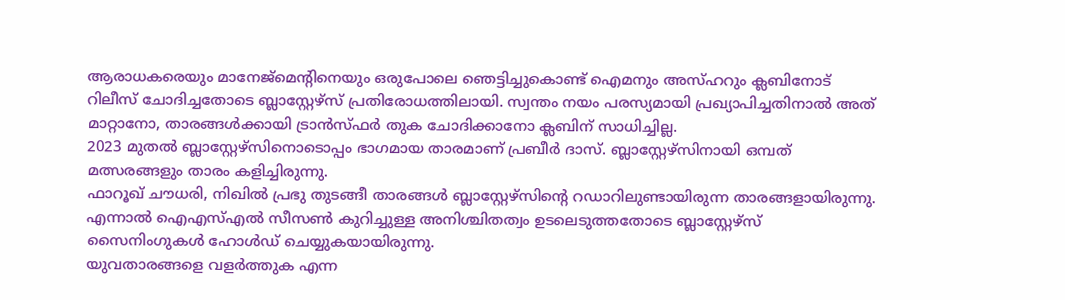ആരാധകരെയും മാനേജ്മെന്റിനെയും ഒരുപോലെ ഞെട്ടിച്ചുകൊണ്ട് ഐമനും അസ്ഹറും ക്ലബിനോട് റിലീസ് ചോദിച്ചതോടെ ബ്ലാസ്റ്റേഴ്സ് പ്രതിരോധത്തിലായി. സ്വന്തം നയം പരസ്യമായി പ്രഖ്യാപിച്ചതിനാൽ അത് മാറ്റാനോ, താരങ്ങൾക്കായി ട്രാൻസ്ഫർ തുക ചോദിക്കാനോ ക്ലബിന് സാധിച്ചില്ല.
2023 മുതൽ ബ്ലാസ്റ്റേഴ്സിനൊടൊപ്പം ഭാഗമായ താരമാണ് പ്രബീർ ദാസ്. ബ്ലാസ്റ്റേഴ്സിനായി ഒമ്പത് മത്സരങ്ങളും താരം കളിച്ചിരുന്നു.
ഫാറൂഖ് ചൗധരി, നിഖിൽ പ്രഭു തുടങ്ങീ താരങ്ങൾ ബ്ലാസ്റ്റേഴ്സിന്റെ റഡാറിലുണ്ടായിരുന്ന താരങ്ങളായിരുന്നു. എന്നാൽ ഐഎസ്എൽ സീസൺ കുറിച്ചുള്ള അനിശ്ചിതത്വം ഉടലെടുത്തതോടെ ബ്ലാസ്റ്റേഴ്സ് സൈനിംഗുകൾ ഹോൾഡ് ചെയ്യുകയായിരുന്നു.
യുവതാരങ്ങളെ വളർത്തുക എന്ന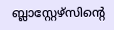ബ്ലാസ്റ്റേഴ്സിന്റെ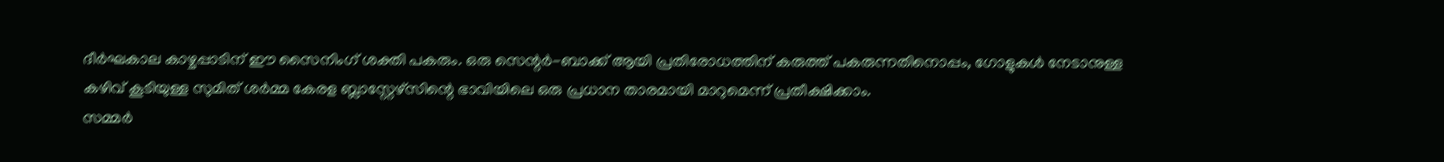ദീർഘകാല കാഴ്ചപ്പാടിന് ഈ സൈനിംഗ് ശക്തി പകരും. ഒരു സെന്റർ-ബാക്ക് ആയി പ്രതിരോധത്തിന് കരുത്ത് പകരുന്നതിനൊപ്പം, ഗോളുകൾ നേടാനുള്ള കഴിവ് കൂടിയുള്ള സുമിത് ശർമ്മ കേരള ബ്ലാസ്റ്റേഴ്സിന്റെ ഭാവിയിലെ ഒരു പ്രധാന താരമായി മാറുമെന്ന് പ്രതീക്ഷിക്കാം.
സമ്മർ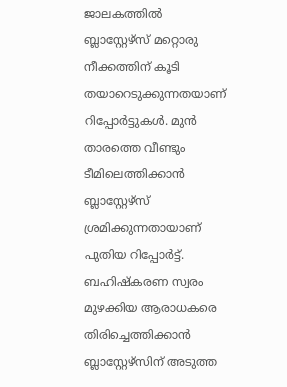ജാലകത്തിൽ ബ്ലാസ്റ്റേഴ്സ് മറ്റൊരു നീക്കത്തിന് കൂടി തയാറെടുക്കുന്നതയാണ് റിപ്പോർട്ടുകൾ. മുൻ താരത്തെ വീണ്ടും ടീമിലെത്തിക്കാൻ ബ്ലാസ്റ്റേഴ്സ് ശ്രമിക്കുന്നതായാണ് പുതിയ റിപ്പോർട്ട്.
ബഹിഷ്കരണ സ്വരം മുഴക്കിയ ആരാധകരെ തിരിച്ചെത്തിക്കാൻ ബ്ലാസ്റ്റേഴ്സിന് അടുത്ത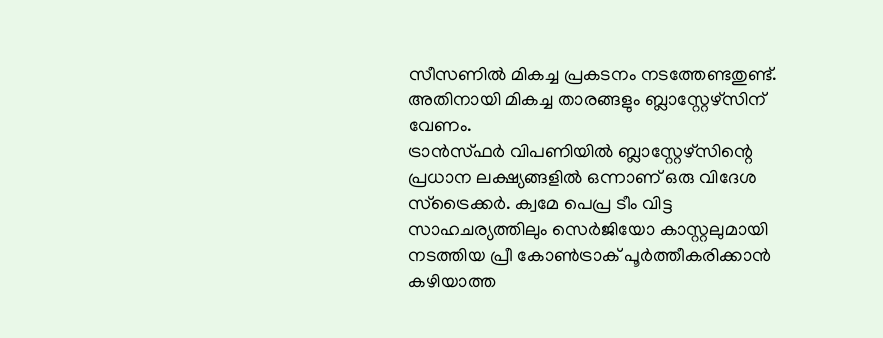സീസണിൽ മികച്ച പ്രകടനം നടത്തേണ്ടതുണ്ട്. അതിനായി മികച്ച താരങ്ങളും ബ്ലാസ്റ്റേഴ്സിന് വേണം.
ട്രാൻസ്ഫർ വിപണിയിൽ ബ്ലാസ്റ്റേഴ്സിന്റെ പ്രധാന ലക്ഷ്യങ്ങളിൽ ഒന്നാണ് ഒരു വിദേശ സ്ട്രൈക്കർ. ക്വമേ പെപ്ര ടീം വിട്ട സാഹചര്യത്തിലും സെർജിയോ കാസ്റ്റലുമായി നടത്തിയ പ്രീ കോൺട്രാക് പൂർത്തീകരിക്കാൻ കഴിയാത്ത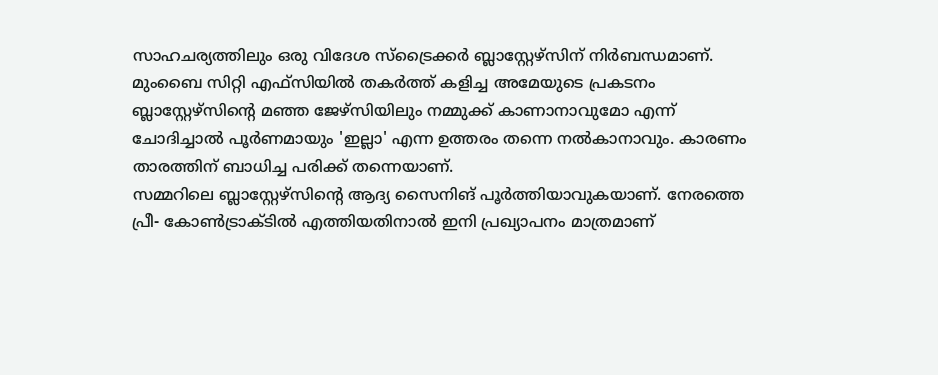സാഹചര്യത്തിലും ഒരു വിദേശ സ്ട്രൈക്കർ ബ്ലാസ്റ്റേഴ്സിന് നിർബന്ധമാണ്.
മുംബൈ സിറ്റി എഫ്സിയിൽ തകർത്ത് കളിച്ച അമേയുടെ പ്രകടനം ബ്ലാസ്റ്റേഴ്സിന്റെ മഞ്ഞ ജേഴ്സിയിലും നമ്മുക്ക് കാണാനാവുമോ എന്ന് ചോദിച്ചാൽ പൂർണമായും 'ഇല്ലാ' എന്ന ഉത്തരം തന്നെ നൽകാനാവും. കാരണം താരത്തിന് ബാധിച്ച പരിക്ക് തന്നെയാണ്.
സമ്മറിലെ ബ്ലാസ്റ്റേഴ്സിന്റെ ആദ്യ സൈനിങ് പൂർത്തിയാവുകയാണ്. നേരത്തെ പ്രീ- കോൺട്രാക്ടിൽ എത്തിയതിനാൽ ഇനി പ്രഖ്യാപനം മാത്രമാണ്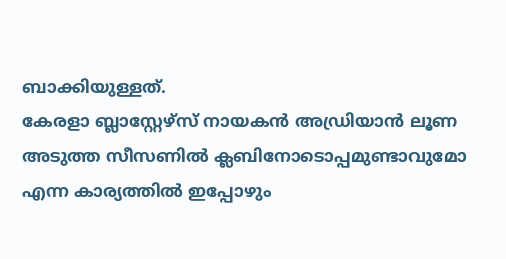ബാക്കിയുള്ളത്.
കേരളാ ബ്ലാസ്റ്റേഴ്സ് നായകൻ അഡ്രിയാൻ ലൂണ അടുത്ത സീസണിൽ ക്ലബിനോടൊപ്പമുണ്ടാവുമോ എന്ന കാര്യത്തിൽ ഇപ്പോഴും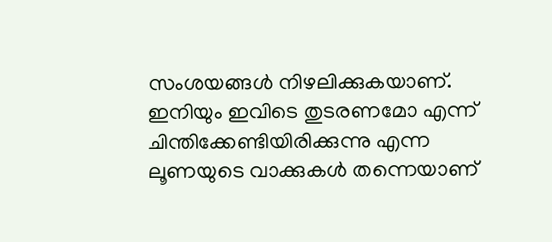സംശയങ്ങൾ നിഴലിക്കുകയാണ്. ഇനിയും ഇവിടെ തുടരണമോ എന്ന് ചിന്തിക്കേണ്ടിയിരിക്കുന്നു എന്ന ലൂണയുടെ വാക്കുകൾ തന്നെയാണ്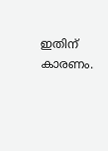ഇതിന് കാരണം.